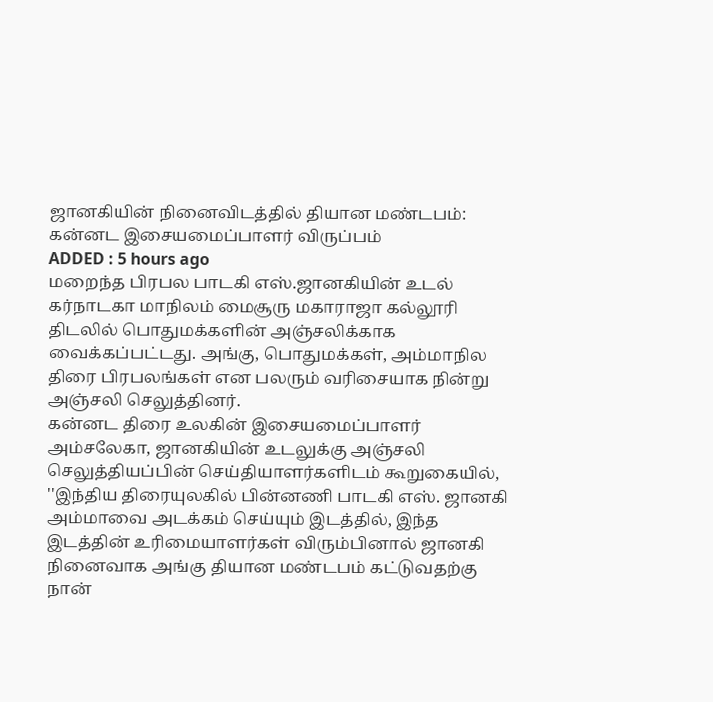ஜானகியின் நினைவிடத்தில் தியான மண்டபம்: கன்னட இசையமைப்பாளர் விருப்பம்
ADDED : 5 hours ago
மறைந்த பிரபல பாடகி எஸ்.ஜானகியின் உடல் கர்நாடகா மாநிலம் மைசூரு மகாராஜா கல்லூரி திடலில் பொதுமக்களின் அஞ்சலிக்காக வைக்கப்பட்டது. அங்கு, பொதுமக்கள், அம்மாநில திரை பிரபலங்கள் என பலரும் வரிசையாக நின்று அஞ்சலி செலுத்தினர்.
கன்னட திரை உலகின் இசையமைப்பாளர் அம்சலேகா, ஜானகியின் உடலுக்கு அஞ்சலி செலுத்தியப்பின் செய்தியாளர்களிடம் கூறுகையில், ''இந்திய திரையுலகில் பின்னணி பாடகி எஸ். ஜானகி அம்மாவை அடக்கம் செய்யும் இடத்தில், இந்த இடத்தின் உரிமையாளர்கள் விரும்பினால் ஜானகி நினைவாக அங்கு தியான மண்டபம் கட்டுவதற்கு நான்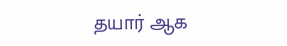தயார் ஆக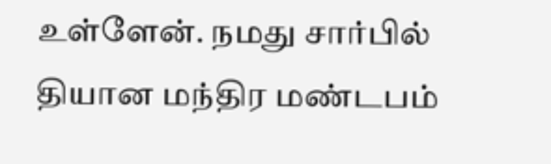உள்ளேன். நமது சார்பில் தியான மந்திர மண்டபம்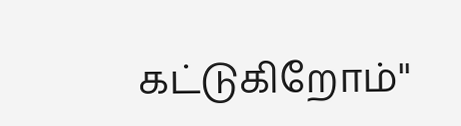கட்டுகிறோம்''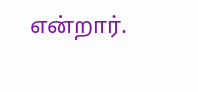என்றார்.